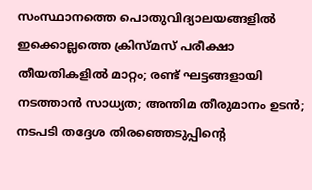സംസ്ഥാനത്തെ പൊതുവിദ്യാലയങ്ങളില്‍ ഇക്കൊല്ലത്തെ ക്രിസ്‌മസ് പരീക്ഷാ തീയതികളിൽ മാറ്റം; രണ്ട് ഘട്ടങ്ങളായി നടത്താൻ സാധ്യത; അന്തിമ തീരുമാനം ഉടൻ; നടപടി തദ്ദേശ തിരഞ്ഞെടുപ്പിന്റെ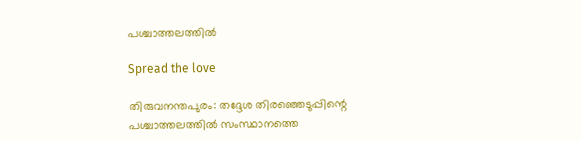പശ്ചാത്തലത്തില്‍

Spread the love

തിരുവനന്തപുരം: തദ്ദേശ തിരഞ്ഞെടുപ്പിന്റെ പശ്ചാത്തലത്തില്‍ സംസ്ഥാനത്തെ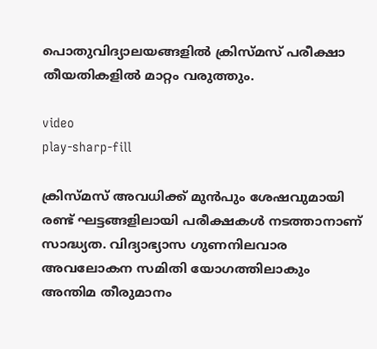പൊതുവിദ്യാലയങ്ങളില്‍ ക്രിസ്‌മസ് പരീക്ഷാ തീയതികളില്‍ മാറ്റം വരുത്തും.

video
play-sharp-fill

ക്രിസ്‌മസ് അവധിക്ക് മുൻപും ശേഷവുമായി രണ്ട് ഘട്ടങ്ങളിലായി പരീക്ഷകള്‍ നടത്താനാണ് സാദ്ധ്യത. വിദ്യാഭ്യാസ ഗുണനിലവാര അവലോകന സമിതി യോഗത്തിലാകും അന്തിമ തീരുമാനം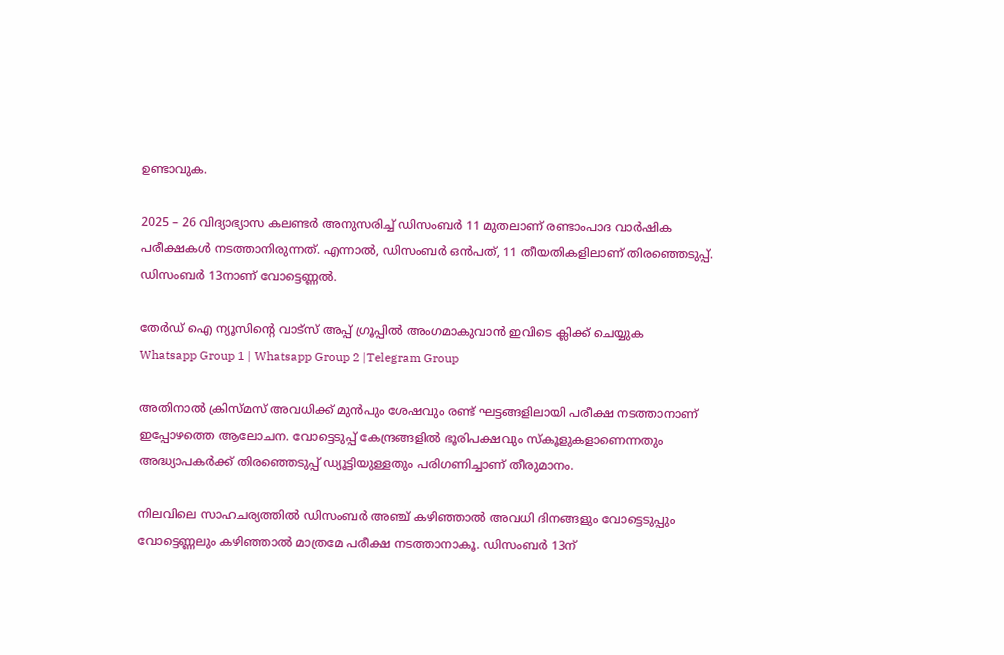ഉണ്ടാവുക.

2025 – 26 വിദ്യാഭ്യാസ കലണ്ടർ അനുസരിച്ച്‌ ഡിസംബർ 11 മുതലാണ് രണ്ടാംപാദ വാർഷിക പരീക്ഷകള്‍ നടത്താനിരുന്നത്. എന്നാല്‍, ഡിസംബർ ഒൻപത്, 11 തീയതികളിലാണ് തിരഞ്ഞെടുപ്പ്. ഡിസംബർ 13നാണ് വോട്ടെണ്ണല്‍.

തേർഡ് ഐ ന്യൂസിന്റെ വാട്സ് അപ്പ് ഗ്രൂപ്പിൽ അംഗമാകുവാൻ ഇവിടെ ക്ലിക്ക് ചെയ്യുക
Whatsapp Group 1 | Whatsapp Group 2 |Telegram Group

അതിനാല്‍ ക്രിസ്‌മസ് അവധിക്ക് മുൻപും ശേഷവും രണ്ട് ഘട്ടങ്ങളിലായി പരീക്ഷ നടത്താനാണ് ഇപ്പോഴത്തെ ആലോചന. വോട്ടെടുപ്പ് കേന്ദ്രങ്ങളില്‍ ഭൂരിപക്ഷവും സ്‌കൂളുകളാണെന്നതും അദ്ധ്യാപകർക്ക് തിരഞ്ഞെടുപ്പ് ഡ്യൂട്ടിയുള്ളതും പരിഗണിച്ചാണ് തീരുമാനം.

നിലവിലെ സാഹചര്യത്തില്‍ ഡിസംബർ അഞ്ച് കഴിഞ്ഞാല്‍ അവധി ദിനങ്ങളും വോട്ടെടുപ്പും വോട്ടെണ്ണലും കഴിഞ്ഞാല്‍ മാത്രമേ പരീക്ഷ നടത്താനാകൂ. ഡിസംബർ 13ന്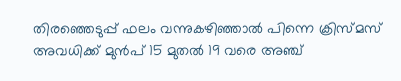തിരഞ്ഞെടുപ്പ് ഫലം വന്നുകഴിഞ്ഞാല്‍ പിന്നെ ക്രിസ്‌മസ് അവധിക്ക് മുൻപ് 15 മുതല്‍ 19 വരെ അഞ്ച്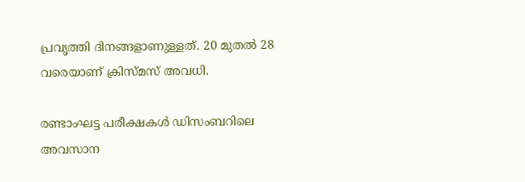പ്രവൃത്തി ദിനങ്ങളാണുള്ളത്. 20 മുതല്‍ 28 വരെയാണ് ക്രിസ്‌മസ് അവധി.

രണ്ടാംഘട്ട പരീക്ഷകള്‍ ഡിസംബറിലെ അവസാന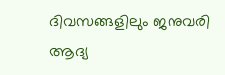ദിവസങ്ങളിലും ജനുവരി ആദ്യ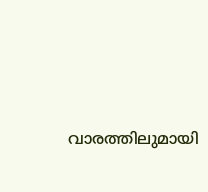വാരത്തിലുമായി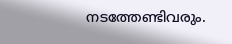നടത്തേണ്ടിവരും.